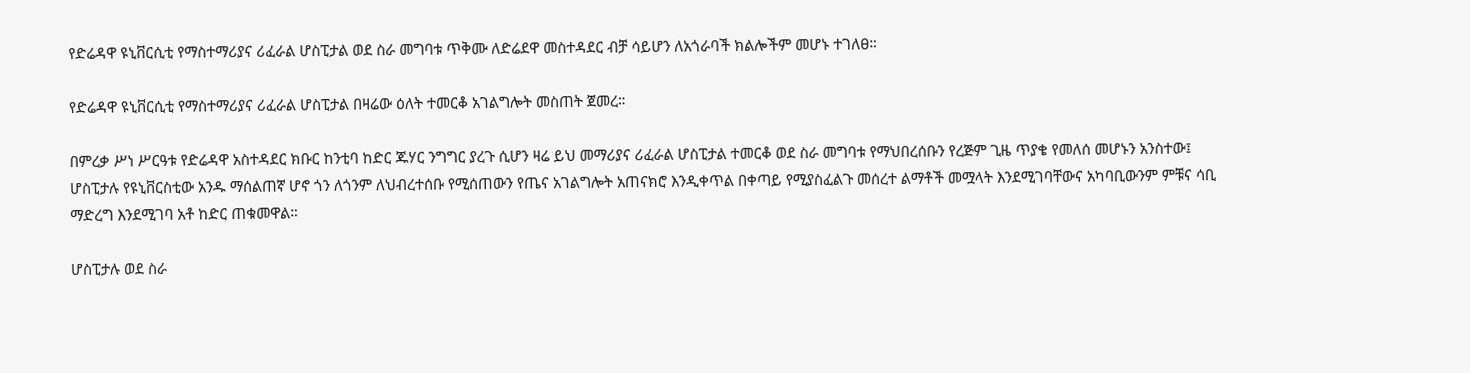የድሬዳዋ ዩኒቨርሲቲ የማስተማሪያና ሪፈራል ሆስፒታል ወደ ስራ መግባቱ ጥቅሙ ለድሬደዋ መስተዳደር ብቻ ሳይሆን ለአጎራባች ክልሎችም መሆኑ ተገለፀ።

የድሬዳዋ ዩኒቨርሲቲ የማስተማሪያና ሪፈራል ሆስፒታል በዛሬው ዕለት ተመርቆ አገልግሎት መስጠት ጀመረ።

በምረቃ ሥነ ሥርዓቱ የድሬዳዋ አስተዳደር ክቡር ከንቲባ ከድር ጁሃር ንግግር ያረጉ ሲሆን ዛሬ ይህ መማሪያና ሪፈራል ሆስፒታል ተመርቆ ወደ ስራ መግባቱ የማህበረሰቡን የረጅም ጊዜ ጥያቄ የመለሰ መሆኑን አንስተው፤ ሆስፒታሉ የዩኒቨርስቲው አንዱ ማሰልጠኛ ሆኖ ጎን ለጎንም ለህብረተሰቡ የሚሰጠውን የጤና አገልግሎት አጠናክሮ እንዲቀጥል በቀጣይ የሚያስፈልጉ መሰረተ ልማቶች መሟላት እንደሚገባቸውና አካባቢውንም ምቹና ሳቢ ማድረግ እንደሚገባ አቶ ከድር ጠቁመዋል።

ሆስፒታሉ ወደ ስራ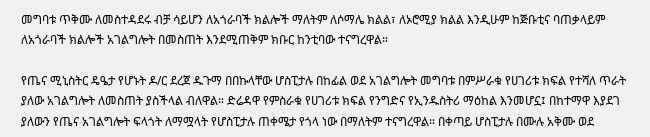መግባቱ ጥቅሙ ለመስተዳደሩ ብቻ ሳይሆን ለአጎራባች ክልሎች ማለትም ለሶማሌ ክልል፣ ለኦሮሚያ ክልል እንዲሁም ከጅቡቲና ባጠቃላይም ለአጎራባች ክልሎች አገልግሎት በመስጠት እንደሚጠቅም ክቡር ከንቲባው ተናግረዋል።

የጤና ሚኒስትር ዴዔታ የሆኑት ዶ/ር ደረጀ ዱጉማ በበኩላቸው ሆስፒታሉ በከፊል ወደ አገልግሎት መግባቱ በምሥራቁ የሀገሪቱ ክፍል የተሻለ ጥራት ያለው አገልግሎት ለመስጠት ያስችላል ብለዋል። ድሬዳዋ የምስራቁ የሀገሪቱ ክፍል የንግድና የኢንዱስትሪ ማዕከል እንመሆኗ፤ በከተማዋ እያደገ ያለውን የጤና አገልግሎት ፍላጎት ለማሟላት የሆስፒታሉ ጠቀሜታ የጎላ ነው በማለትም ተናግረዋል። በቀጣይ ሆስፒታሉ በሙሉ አቅሙ ወደ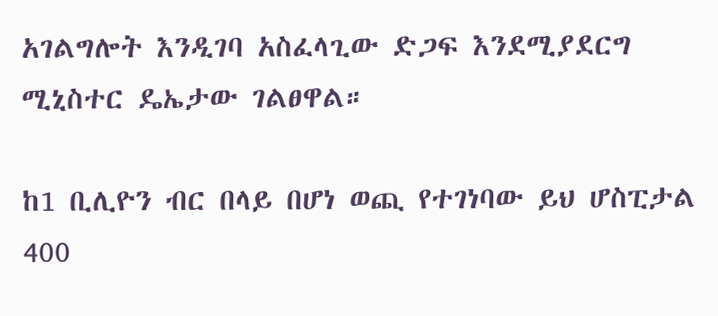አገልግሎት እንዲገባ አስፈላጊው ድጋፍ እንደሚያደርግ ሚኒስተር ዴኤታው ገልፀዋል።

ከ1 ቢሊዮን ብር በላይ በሆነ ወጪ የተገነባው ይህ ሆስፒታል 400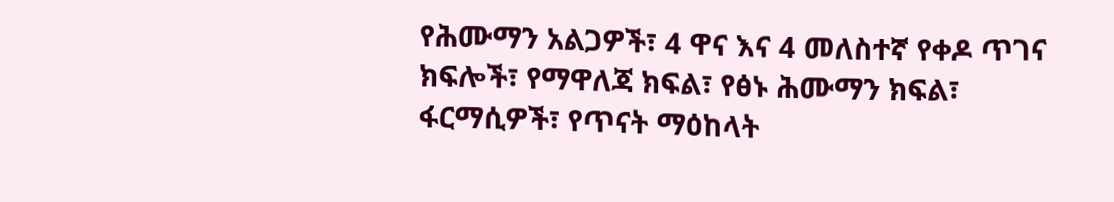የሕሙማን አልጋዎች፣ 4 ዋና እና 4 መለስተኛ የቀዶ ጥገና ክፍሎች፣ የማዋለጃ ክፍል፣ የፅኑ ሕሙማን ክፍል፣ ፋርማሲዎች፣ የጥናት ማዕከላት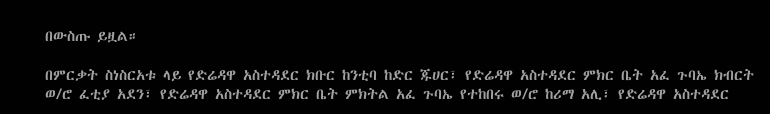በውስጡ ይዟል።

በምርቃት ስነስርአቱ ላይ የድሬዳዋ አስተዳደር ክቡር ከንቲባ ከድር ጁሀር፣ የድሬዳዋ አስተዳደር ምክር ቤት አፈ ጉባኤ ክብርት ወ/ሮ ፈቲያ አደን፣ የድሬዳዋ አስተዳደር ምክር ቤት ምክትል አፈ ጉባኤ የተከበሩ ወ/ሮ ከሪማ አሊ፣ የድሬዳዋ አስተዳደር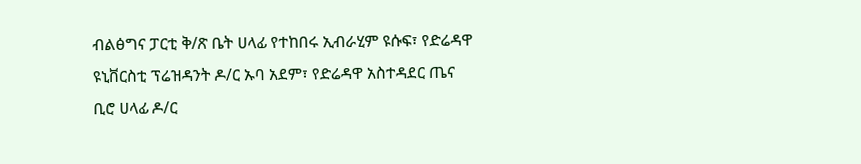ብልፅግና ፓርቲ ቅ/ጽ ቤት ሀላፊ የተከበሩ ኢብራሂም ዩሱፍ፣ የድሬዳዋ ዩኒቨርስቲ ፕሬዝዳንት ዶ/ር ኡባ አደም፣ የድሬዳዋ አስተዳደር ጤና ቢሮ ሀላፊ ዶ/ር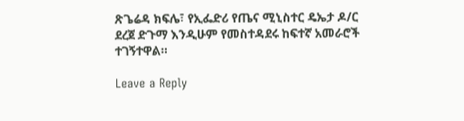ጽጌሬዳ ክፍሌ፣ የኢፌድሪ የጤና ሚኒስተር ዴኤታ ዶ/ር ደረጀ ድጉማ እንዲሁም የመስተዳደሩ ከፍተኛ አመራሮች ተገኝተዋል።

Leave a Reply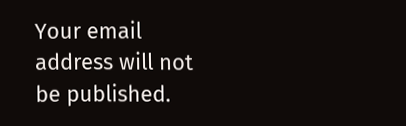Your email address will not be published.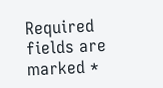Required fields are marked *